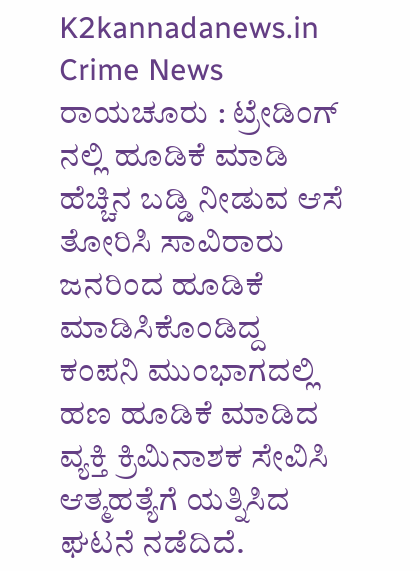K2kannadanews.in
Crime News ರಾಯಚೂರು : ಟ್ರೇಡಿಂಗ್ ನಲ್ಲಿ ಹೂಡಿಕೆ ಮಾಡಿ ಹೆಚ್ಚಿನ ಬಡ್ಡಿ ನೀಡುವ ಆಸೆ ತೋರಿಸಿ ಸಾವಿರಾರು ಜನರಿಂದ ಹೂಡಿಕೆ ಮಾಡಿಸಿಕೊಂಡಿದ್ದ ಕಂಪನಿ ಮುಂಭಾಗದಲ್ಲಿ ಹಣ ಹೂಡಿಕೆ ಮಾಡಿದ ವ್ಯಕ್ತಿ ಕ್ರಿಮಿನಾಶಕ ಸೇವಿಸಿ ಆತ್ಮಹತ್ಯೆಗೆ ಯತ್ನಿಸಿದ ಘಟನೆ ನಡೆದಿದೆ.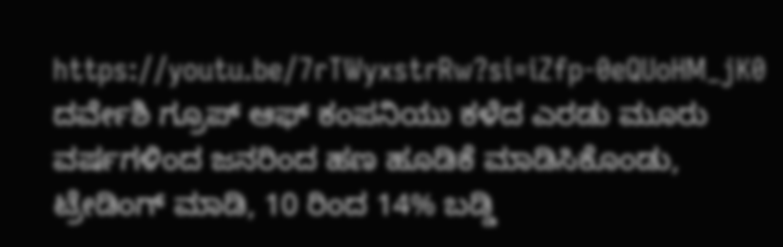https://youtu.be/7rTWyxstrRw?si=iZfp-0eQUoHM_jK0
ದರ್ವೇಶಿ ಗ್ರೂಪ್ ಆಫ್ ಕಂಪನಿಯು ಕಳೆದ ಎರಡು ಮೂರು ವರ್ಷಗಳಿಂದ ಜನರಿಂದ ಹಣ ಹೂಡಿಕೆ ಮಾಡಿಸಿಕೊಂಡು, ಟ್ರೇಡಿಂಗ್ ಮಾಡಿ, 10 ರಿಂದ 14% ಬಡ್ಡಿ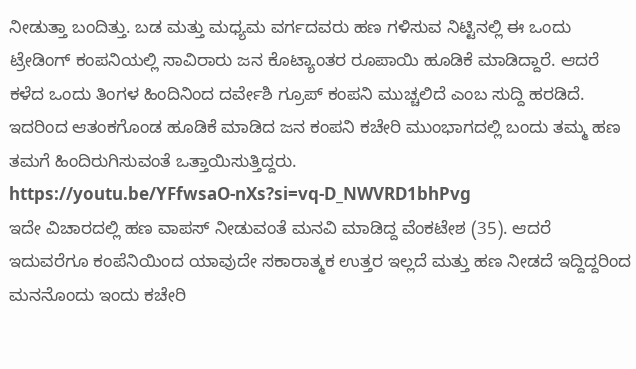ನೀಡುತ್ತಾ ಬಂದಿತ್ತು. ಬಡ ಮತ್ತು ಮಧ್ಯಮ ವರ್ಗದವರು ಹಣ ಗಳಿಸುವ ನಿಟ್ಟಿನಲ್ಲಿ ಈ ಒಂದು ಟ್ರೇಡಿಂಗ್ ಕಂಪನಿಯಲ್ಲಿ ಸಾವಿರಾರು ಜನ ಕೊಟ್ಯಾಂತರ ರೂಪಾಯಿ ಹೂಡಿಕೆ ಮಾಡಿದ್ದಾರೆ. ಆದರೆ ಕಳೆದ ಒಂದು ತಿಂಗಳ ಹಿಂದಿನಿಂದ ದರ್ವೇಶಿ ಗ್ರೂಪ್ ಕಂಪನಿ ಮುಚ್ಚಲಿದೆ ಎಂಬ ಸುದ್ದಿ ಹರಡಿದೆ. ಇದರಿಂದ ಆತಂಕಗೊಂಡ ಹೂಡಿಕೆ ಮಾಡಿದ ಜನ ಕಂಪನಿ ಕಚೇರಿ ಮುಂಭಾಗದಲ್ಲಿ ಬಂದು ತಮ್ಮ ಹಣ ತಮಗೆ ಹಿಂದಿರುಗಿಸುವಂತೆ ಒತ್ತಾಯಿಸುತ್ತಿದ್ದರು.
https://youtu.be/YFfwsaO-nXs?si=vq-D_NWVRD1bhPvg
ಇದೇ ವಿಚಾರದಲ್ಲಿ ಹಣ ವಾಪಸ್ ನೀಡುವಂತೆ ಮನವಿ ಮಾಡಿದ್ದ ವೆಂಕಟೇಶ (35). ಆದರೆ ಇದುವರೆಗೂ ಕಂಪೆನಿಯಿಂದ ಯಾವುದೇ ಸಕಾರಾತ್ಮಕ ಉತ್ತರ ಇಲ್ಲದೆ ಮತ್ತು ಹಣ ನೀಡದೆ ಇದ್ದಿದ್ದರಿಂದ ಮನನೊಂದು ಇಂದು ಕಚೇರಿ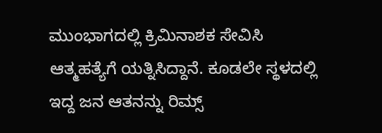ಮುಂಭಾಗದಲ್ಲಿ ಕ್ರಿಮಿನಾಶಕ ಸೇವಿಸಿ ಆತ್ಮಹತ್ಯೆಗೆ ಯತ್ನಿಸಿದ್ದಾನೆ. ಕೂಡಲೇ ಸ್ಥಳದಲ್ಲಿ ಇದ್ದ ಜನ ಆತನನ್ನು ರಿಮ್ಸ್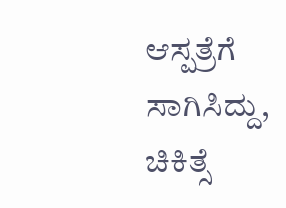ಆಸ್ಪತ್ರೆಗೆ ಸಾಗಿಸಿದ್ದು, ಚಿಕಿತ್ಸೆ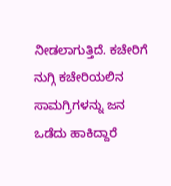ನೀಡಲಾಗುತ್ತಿದೆ. ಕಚೇರಿಗೆ ನುಗ್ಗಿ ಕಚೇರಿಯಲಿನ ಸಾಮಗ್ರಿಗಳನ್ನು ಜನ ಒಡೆದು ಹಾಕಿದ್ದಾರೆ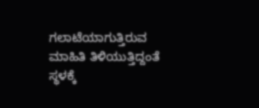ಗಲಾಟೆಯಾಗುತ್ತಿರುವ ಮಾಹಿತಿ ತಿಳಿಯುತ್ತಿದ್ದಂತೆ ಸ್ಥಳಕ್ಕೆ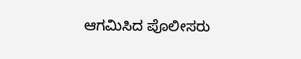ಆಗಮಿಸಿದ ಪೊಲೀಸರು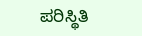ಪರಿಸ್ಥಿತಿ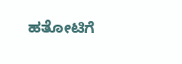ಹತೋಟಿಗೆ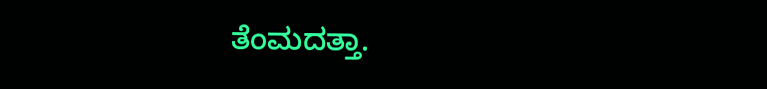ತೆಂಮದತ್ತಾ.